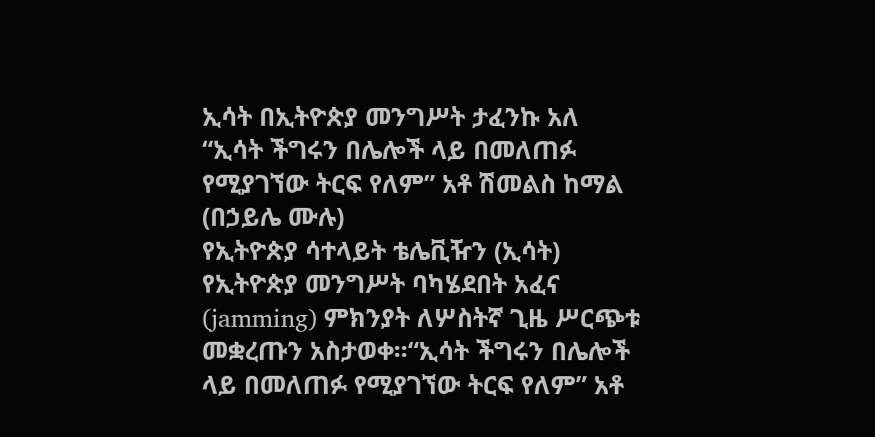ኢሳት በኢትዮጵያ መንግሥት ታፈንኩ አለ
“ኢሳት ችግሩን በሌሎች ላይ በመለጠፉ የሚያገኘው ትርፍ የለም” አቶ ሽመልስ ከማል
(በኃይሌ ሙሉ)
የኢትዮጵያ ሳተላይት ቴሌቪዥን (ኢሳት) የኢትዮጵያ መንግሥት ባካሄደበት አፈና (jamming) ምክንያት ለሦስትኛ ጊዜ ሥርጭቱ መቋረጡን አስታወቀ፡፡“ኢሳት ችግሩን በሌሎች ላይ በመለጠፉ የሚያገኘው ትርፍ የለም” አቶ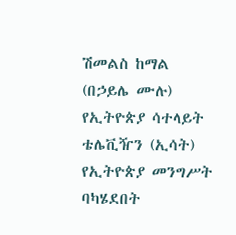ሽመልስ ከማል
(በኃይሌ ሙሉ)
የኢትዮጵያ ሳተላይት ቴሌቪዥን (ኢሳት) የኢትዮጵያ መንግሥት ባካሄደበት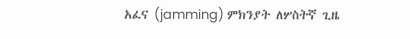አፈና (jamming) ምክንያት ለሦስትኛ ጊዜ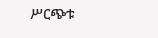ሥርጭቱ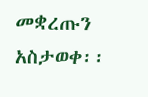መቋረጡን አስታወቀ፡፡